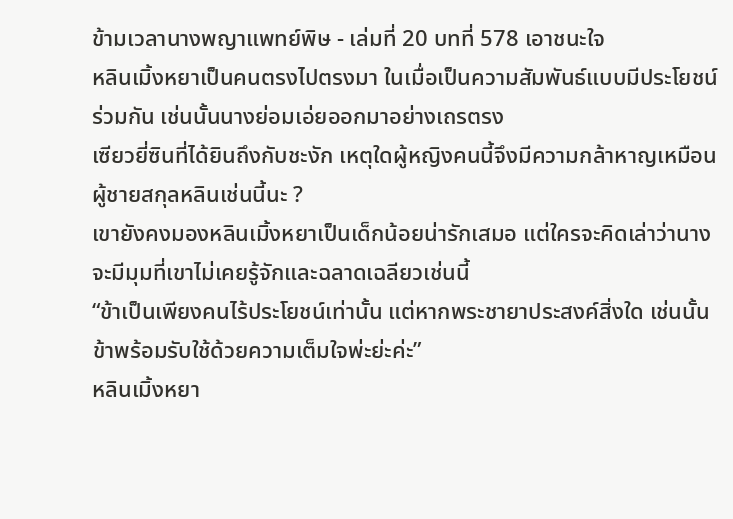ข้ามเวลานางพญาแพทย์พิษ - เล่มที่ 20 บทที่ 578 เอาชนะใจ
หลินเมิ้งหยาเป็นคนตรงไปตรงมา ในเมื่อเป็นความสัมพันธ์แบบมีประโยชน์ร่วมกัน เช่นนั้นนางย่อมเอ่ยออกมาอย่างเถรตรง
เซียวยี่ซินที่ได้ยินถึงกับชะงัก เหตุใดผู้หญิงคนนี้จึงมีความกล้าหาญเหมือนผู้ชายสกุลหลินเช่นนี้นะ ?
เขายังคงมองหลินเมิ้งหยาเป็นเด็กน้อยน่ารักเสมอ แต่ใครจะคิดเล่าว่านางจะมีมุมที่เขาไม่เคยรู้จักและฉลาดเฉลียวเช่นนี้
“ข้าเป็นเพียงคนไร้ประโยชน์เท่านั้น แต่หากพระชายาประสงค์สิ่งใด เช่นนั้นข้าพร้อมรับใช้ด้วยความเต็มใจพ่ะย่ะค่ะ”
หลินเมิ้งหยา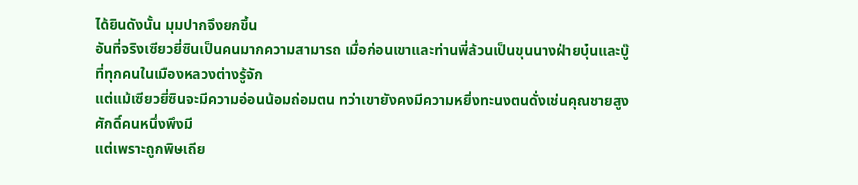ได้ยินดังนั้น มุมปากจึงยกขึ้น
อันที่จริงเซียวยี่ซินเป็นคนมากความสามารถ เมื่อก่อนเขาและท่านพี่ล้วนเป็นขุนนางฝ่ายบุ๋นและบู๊ที่ทุกคนในเมืองหลวงต่างรู้จัก
แต่แม้เซียวยี่ซินจะมีความอ่อนน้อมถ่อมตน ทว่าเขายังคงมีความหยิ่งทะนงตนดั่งเช่นคุณชายสูงศักดิ์คนหนึ่งพึงมี
แต่เพราะถูกพิษเถีย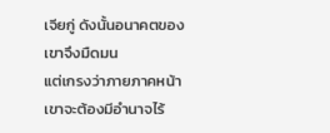เจียกู่ ดังนั้นอนาคตของเขาจึงมืดมน
แต่เกรงว่าภายภาคหน้าเขาจะต้องมีอำนาจไร้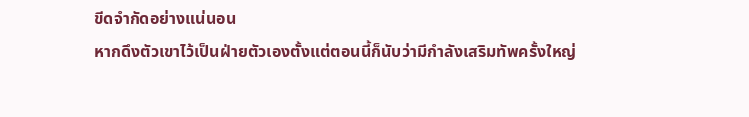ขีดจำกัดอย่างแน่นอน
หากดึงตัวเขาไว้เป็นฝ่ายตัวเองตั้งแต่ตอนนี้ก็นับว่ามีกำลังเสริมทัพครั้งใหญ่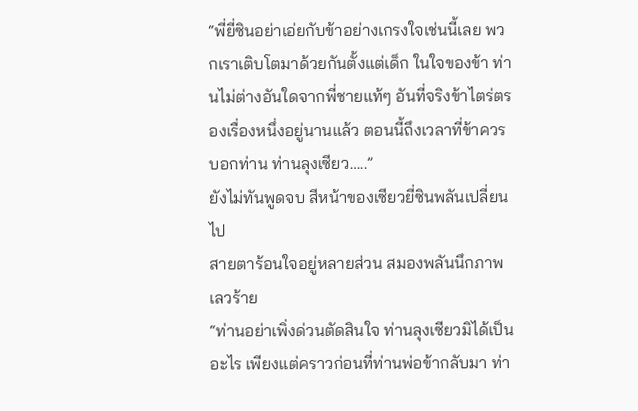“พี่ยี่ซินอย่าเอ่ยกับข้าอย่างเกรงใจเช่นนี้เลย พวกเราเติบโตมาด้วยกันตั้งแต่เด็ก ในใจของข้า ท่านไม่ต่างอันใดจากพี่ชายแท้ๆ อันที่จริงข้าไตร่ตรองเรื่องหนึ่งอยู่นานแล้ว ตอนนี้ถึงเวลาที่ข้าควรบอกท่าน ท่านลุงเซียว…..”
ยังไม่ทันพูดจบ สีหน้าของเซียวยี่ซินพลันเปลี่ยนไป
สายตาร้อนใจอยู่หลายส่วน สมองพลันนึกภาพเลวร้าย
“ท่านอย่าเพิ่งด่วนตัดสินใจ ท่านลุงเซียวมิได้เป็นอะไร เพียงแต่คราวก่อนที่ท่านพ่อข้ากลับมา ท่า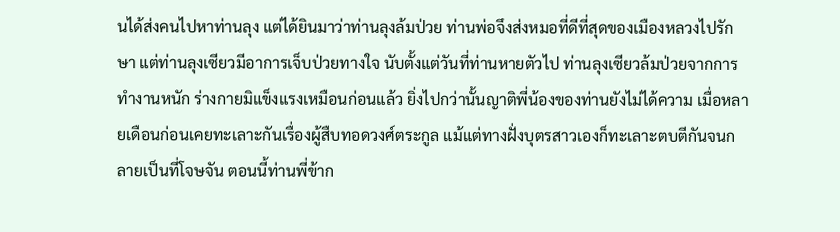นได้ส่งคนไปหาท่านลุง แต่ได้ยินมาว่าท่านลุงล้มป่วย ท่านพ่อจึงส่งหมอที่ดีที่สุดของเมืองหลวงไปรักษา แต่ท่านลุงเซียวมีอาการเจ็บป่วยทางใจ นับตั้งแต่วันที่ท่านหายตัวไป ท่านลุงเซียวล้มป่วยจากการทำงานหนัก ร่างกายมิแข็งแรงเหมือนก่อนแล้ว ยิ่งไปกว่านั้นญาติพี่น้องของท่านยังไม่ได้ความ เมื่อหลายเดือนก่อนเคยทะเลาะกันเรื่องผู้สืบทอดวงศ์ตระกูล แม้แต่ทางฝั่งบุตรสาวเองก็ทะเลาะตบตีกันจนกลายเป็นที่โจษจัน ตอนนี้ท่านพี่ข้าก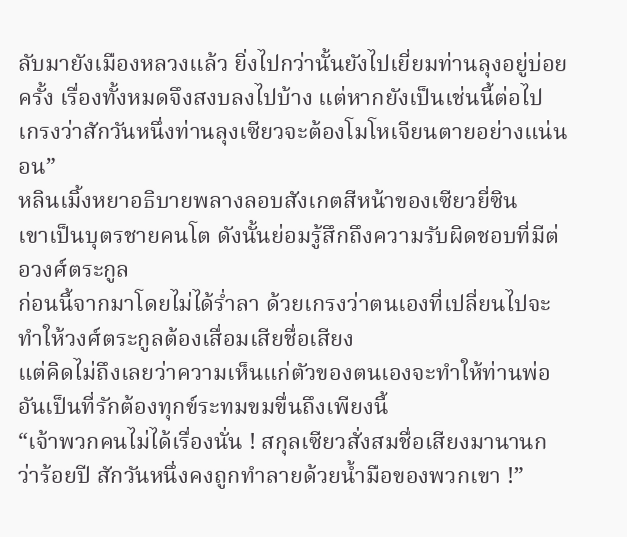ลับมายังเมืองหลวงแล้ว ยิ่งไปกว่านั้นยังไปเยี่ยมท่านลุงอยู่บ่อยครั้ง เรื่องทั้งหมดจึงสงบลงไปบ้าง แต่หากยังเป็นเช่นนี้ต่อไป เกรงว่าสักวันหนึ่งท่านลุงเซียวจะต้องโมโหเจียนตายอย่างแน่นอน”
หลินเมิ้งหยาอธิบายพลางลอบสังเกตสีหน้าของเซียวยี่ซิน
เขาเป็นบุตรชายคนโต ดังนั้นย่อมรู้สึกถึงความรับผิดชอบที่มีต่อวงศ์ตระกูล
ก่อนนี้จากมาโดยไม่ได้ร่ำลา ด้วยเกรงว่าตนเองที่เปลี่ยนไปจะทำให้วงศ์ตระกูลต้องเสื่อมเสียชื่อเสียง
แต่คิดไม่ถึงเลยว่าความเห็นแก่ตัวของตนเองจะทำให้ท่านพ่ออันเป็นที่รักต้องทุกข์ระทมขมขื่นถึงเพียงนี้
“เจ้าพวกคนไม่ได้เรื่องนั่น ! สกุลเซียวสั่งสมชื่อเสียงมานานกว่าร้อยปี สักวันหนึ่งคงถูกทำลายด้วยน้ำมือของพวกเขา !”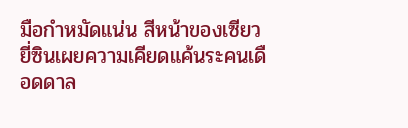มือกำหมัดแน่น สีหน้าของเซียวยี่ซินเผยความเคียดแค้นระคนเดือดดาล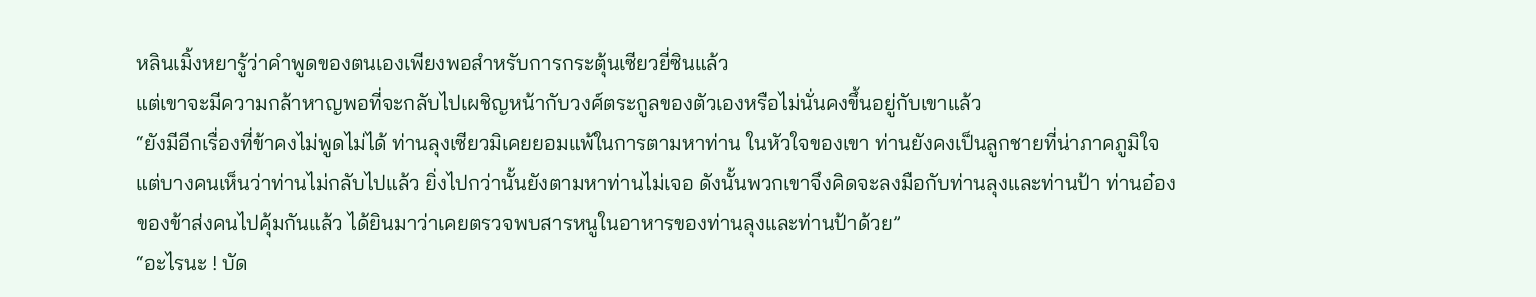หลินเมิ้งหยารู้ว่าคำพูดของตนเองเพียงพอสำหรับการกระตุ้นเซียวยี่ซินแล้ว
แต่เขาจะมีความกล้าหาญพอที่จะกลับไปเผชิญหน้ากับวงศ์ตระกูลของตัวเองหรือไม่นั่นคงขึ้นอยู่กับเขาแล้ว
“ยังมีอีกเรื่องที่ข้าคงไม่พูดไม่ได้ ท่านลุงเซียวมิเคยยอมแพ้ในการตามหาท่าน ในหัวใจของเขา ท่านยังคงเป็นลูกชายที่น่าภาคภูมิใจ แต่บางคนเห็นว่าท่านไม่กลับไปแล้ว ยิ่งไปกว่านั้นยังตามหาท่านไม่เจอ ดังนั้นพวกเขาจึงคิดจะลงมือกับท่านลุงและท่านป้า ท่านอ๋องของข้าส่งคนไปคุ้มกันแล้ว ได้ยินมาว่าเคยตรวจพบสารหนูในอาหารของท่านลุงและท่านป้าด้วย”
“อะไรนะ ! บัด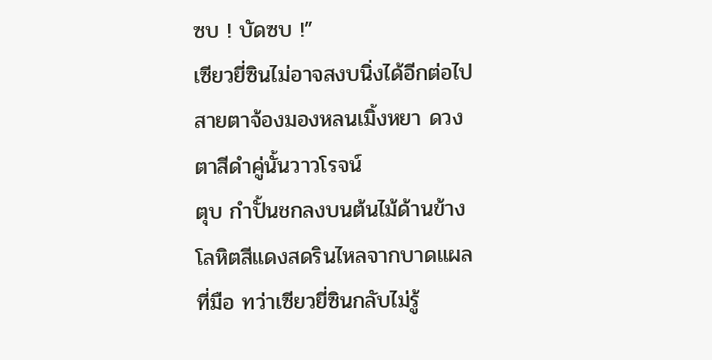ซบ ! บัดซบ !”
เซียวยี่ซินไม่อาจสงบนิ่งได้อีกต่อไป
สายตาจ้องมองหลนเมิ้งหยา ดวงตาสีดำคู่นั้นวาวโรจน์
ตุบ กำปั้นชกลงบนต้นไม้ด้านข้าง
โลหิตสีแดงสดรินไหลจากบาดแผลที่มือ ทว่าเซียวยี่ซินกลับไม่รู้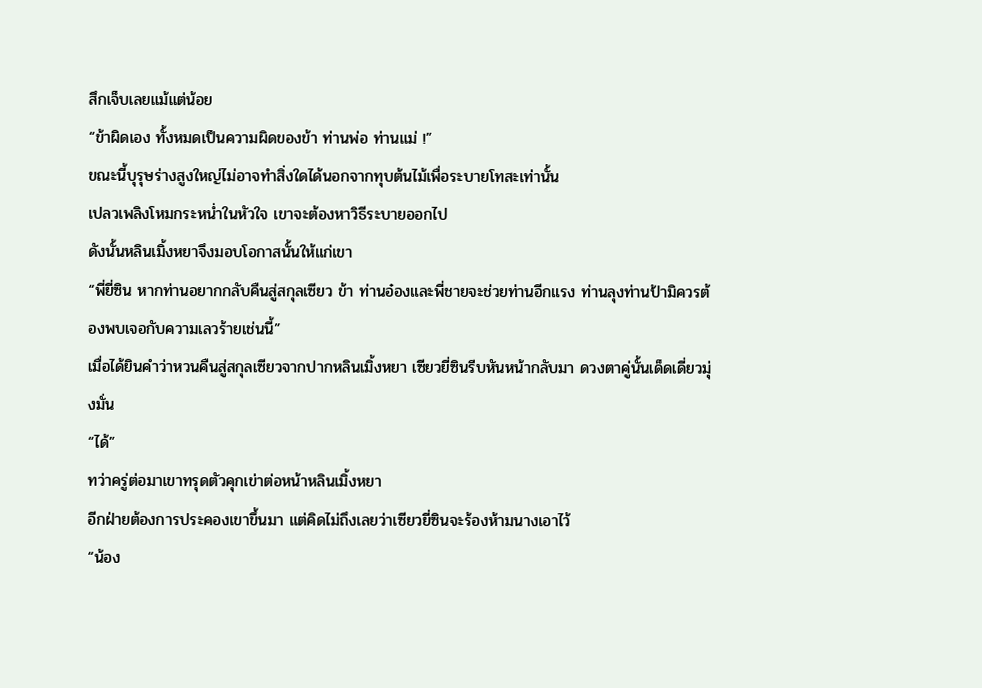สึกเจ็บเลยแม้แต่น้อย
“ข้าผิดเอง ทั้งหมดเป็นความผิดของข้า ท่านพ่อ ท่านแม่ !”
ขณะนี้บุรุษร่างสูงใหญ่ไม่อาจทำสิ่งใดได้นอกจากทุบต้นไม้เพื่อระบายโทสะเท่านั้น
เปลวเพลิงโหมกระหน่ำในหัวใจ เขาจะต้องหาวิธีระบายออกไป
ดังนั้นหลินเมิ้งหยาจึงมอบโอกาสนั้นให้แก่เขา
“พี่ยี่ซิน หากท่านอยากกลับคืนสู่สกุลเซียว ข้า ท่านอ๋องและพี่ชายจะช่วยท่านอีกแรง ท่านลุงท่านป้ามิควรต้องพบเจอกับความเลวร้ายเช่นนี้”
เมื่อได้ยินคำว่าหวนคืนสู่สกุลเซียวจากปากหลินเมิ้งหยา เซียวยี่ซินรีบหันหน้ากลับมา ดวงตาคู่นั้นเด็ดเดี่ยวมุ่งมั่น
“ได้”
ทว่าครู่ต่อมาเขาทรุดตัวคุกเข่าต่อหน้าหลินเมิ้งหยา
อีกฝ่ายต้องการประคองเขาขึ้นมา แต่คิดไม่ถึงเลยว่าเซียวยี่ซินจะร้องห้ามนางเอาไว้
“น้อง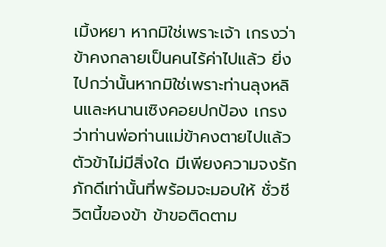เมิ้งหยา หากมิใช่เพราะเจ้า เกรงว่าข้าคงกลายเป็นคนไร้ค่าไปแล้ว ยิ่งไปกว่านั้นหากมิใช่เพราะท่านลุงหลินและหนานเซิงคอยปกป้อง เกรงว่าท่านพ่อท่านแม่ข้าคงตายไปแล้ว ตัวข้าไม่มีสิ่งใด มีเพียงความจงรักภักดีเท่านั้นที่พร้อมจะมอบให้ ชั่วชีวิตนี้ของข้า ข้าขอติดตาม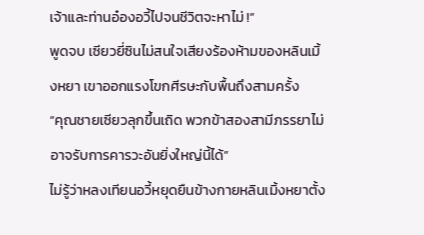เจ้าและท่านอ๋องอวี้ไปจนชีวิตจะหาไม่ !”
พูดจบ เซียวยี่ซินไม่สนใจเสียงร้องห้ามของหลินเมิ้งหยา เขาออกแรงโขกศีรษะกับพื้นถึงสามครั้ง
“คุณชายเซียวลุกขึ้นเถิด พวกข้าสองสามีภรรยาไม่อาจรับการคารวะอันยิ่งใหญ่นี้ได้”
ไม่รู้ว่าหลงเทียนอวี้หยุดยืนข้างกายหลินเมิ้งหยาตั้ง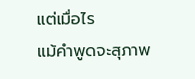แต่เมื่อไร
แม้คำพูดจะสุภาพ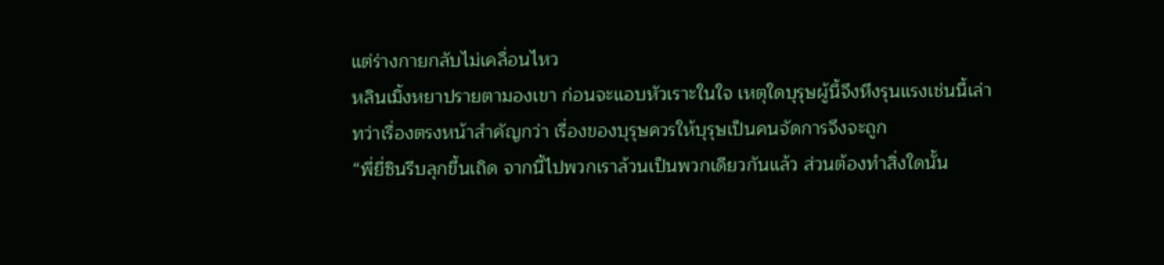แต่ร่างกายกลับไม่เคลื่อนไหว
หลินเมิ้งหยาปรายตามองเขา ก่อนจะแอบหัวเราะในใจ เหตุใดบุรุษผู้นี้จึงหึงรุนแรงเช่นนี้เล่า
ทว่าเรื่องตรงหน้าสำคัญกว่า เรื่องของบุรุษควรให้บุรุษเป็นคนจัดการจึงจะถูก
“พี่ยี่ซินรีบลุกขึ้นเถิด จากนี้ไปพวกเราล้วนเป็นพวกเดียวกันแล้ว ส่วนต้องทำสิ่งใดนั้น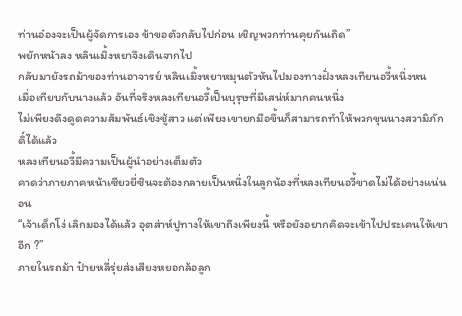ท่านอ๋องจะเป็นผู้จัดการเอง ข้าขอตัวกลับไปก่อน เชิญพวกท่านคุยกันเถิด”
พยักหน้าลง หลินเมิ้งหยาจึงเดินจากไป
กลับมายังรถม้าของท่านอาจารย์ หลินเมิ้งหยาหมุนตัวหันไปมองทางฝั่งหลงเทียนอวี้หนึ่งหน
เมื่อเทียบกับนางแล้ว อันที่จริงหลงเทียนอวี้เป็นบุรุษที่มีเสน่ห์มากคนหนึ่ง
ไม่เพียงดึงดูดความสัมพันธ์เชิงชู้สาว แต่เพียงเขายกมือขึ้นก็สามารถทำให้พวกขุนนางสวามิภักดิ์ได้แล้ว
หลงเทียนอวี้มีความเป็นผู้นำอย่างเต็มตัว
คาดว่าภายภาคหน้าเซียวยี่ซินจะต้องกลายเป็นหนึ่งในลูกน้องที่หลงเทียนอวี้ขาดไม่ได้อย่างแน่นอน
“เจ้าเด็กโง่ เลิกมองได้แล้ว อุตส่าห์ปูทางให้เขาถึงเพียงนี้ หรือยังอยากคิดจะเข้าไปประเคนให้เขาอีก ?”
ภายในรถม้า ป๋ายหลี่รุ่ยส่งเสียงหยอกล้อลูก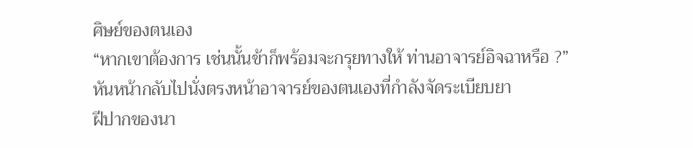ศิษย์ของตนเอง
“หากเขาต้องการ เช่นนั้นข้าก็พร้อมจะกรุยทางให้ ท่านอาจารย์อิจฉาหรือ ?”
หันหน้ากลับไปนั่งตรงหน้าอาจารย์ของตนเองที่กำลังจัดระเบียบยา
ฝีปากของนา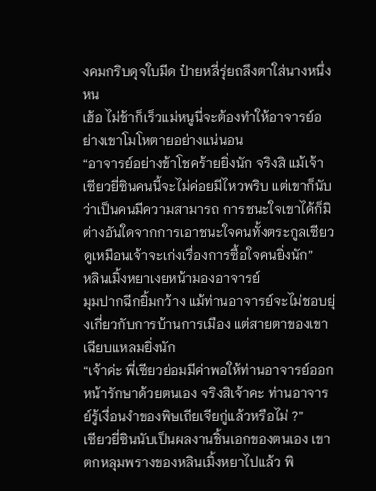งคมกริบดุจใบมีด ป๋ายหลี่รุ่ยถลึงตาใส่นางหนึ่งหน
เฮ้อ ไม่ช้าก็เร็วแม่หนูนี่จะต้องทำให้อาจารย์อย่างเขาโมโหตายอย่างแน่นอน
“อาจารย์อย่างข้าโชคร้ายยิ่งนัก จริงสิ แม้เจ้าเซียวยี่ซินคนนี้จะไม่ค่อยมีไหวพริบ แต่เขาก็นับว่าเป็นคนมีความสามารถ การชนะใจเขาได้ก็มิต่างอันใดจากการเอาชนะใจคนทั้งตระกูลเซียว ดูเหมือนเจ้าจะเก่งเรื่องการซื้อใจคนยิ่งนัก”
หลินเมิ้งหยาเงยหน้ามองอาจารย์
มุมปากฉีกยิ้มกว้าง แม้ท่านอาจารย์จะไม่ชอบยุ่งเกี่ยวกับการบ้านการเมือง แต่สายตาของเขาเฉียบแหลมยิ่งนัก
“เจ้าค่ะ พี่เซียวย่อมมีค่าพอให้ท่านอาจารย์ออกหน้ารักษาด้วยตนเอง จริงสิเจ้าคะ ท่านอาจารย์รู้เงื่อนงำของพิษเถียเจียกู่แล้วหรือไม่ ?”
เซียวยี่ซินนับเป็นผลงานชิ้นเอกของตนเอง เขาตกหลุมพรางของหลินเมิ้งหยาไปแล้ว พิ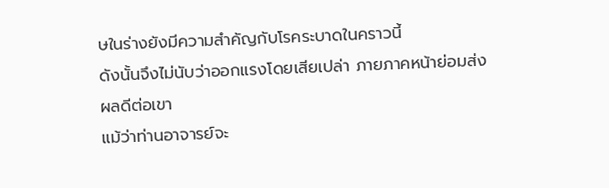ษในร่างยังมีความสำคัญกับโรคระบาดในคราวนี้
ดังนั้นจึงไม่นับว่าออกแรงโดยเสียเปล่า ภายภาคหน้าย่อมส่งผลดีต่อเขา
แม้ว่าท่านอาจารย์จะ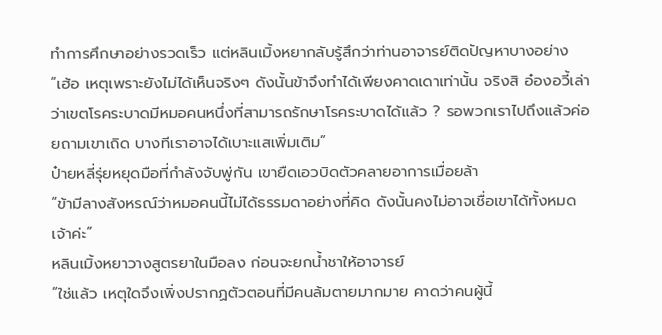ทำการศึกษาอย่างรวดเร็ว แต่หลินเมิ้งหยากลับรู้สึกว่าท่านอาจารย์ติดปัญหาบางอย่าง
“เฮ้อ เหตุเพราะยังไม่ได้เห็นจริงๆ ดังนั้นข้าจึงทำได้เพียงคาดเดาเท่านั้น จริงสิ อ๋องอวี้เล่าว่าเขตโรคระบาดมีหมอคนหนึ่งที่สามารถรักษาโรคระบาดได้แล้ว ? รอพวกเราไปถึงแล้วค่อยถามเขาเถิด บางทีเราอาจได้เบาะแสเพิ่มเติม”
ป๋ายหลี่รุ่ยหยุดมือที่กำลังจับพู่กัน เขายืดเอวบิดตัวคลายอาการเมื่อยล้า
“ข้ามีลางสังหรณ์ว่าหมอคนนี้ไม่ได้ธรรมดาอย่างที่คิด ดังนั้นคงไม่อาจเชื่อเขาได้ทั้งหมดเจ้าค่ะ”
หลินเมิ้งหยาวางสูตรยาในมือลง ก่อนจะยกน้ำชาให้อาจารย์
“ใช่แล้ว เหตุใดจึงเพิ่งปรากฏตัวตอนที่มีคนล้มตายมากมาย คาดว่าคนผู้นี้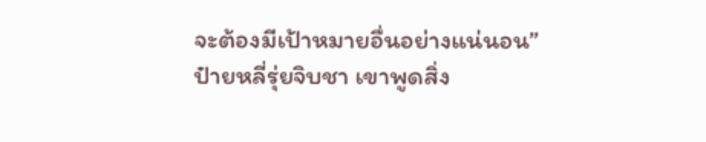จะต้องมีเป้าหมายอื่นอย่างแน่นอน”
ป๋ายหลี่รุ่ยจิบชา เขาพูดสิ่ง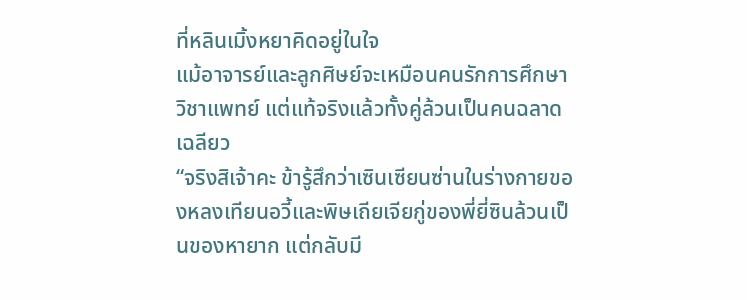ที่หลินเมิ้งหยาคิดอยู่ในใจ
แม้อาจารย์และลูกศิษย์จะเหมือนคนรักการศึกษาวิชาแพทย์ แต่แท้จริงแล้วทั้งคู่ล้วนเป็นคนฉลาดเฉลียว
“จริงสิเจ้าคะ ข้ารู้สึกว่าเซินเซียนซ่านในร่างกายของหลงเทียนอวี้และพิษเถียเจียกู่ของพี่ยี่ซินล้วนเป็นของหายาก แต่กลับมี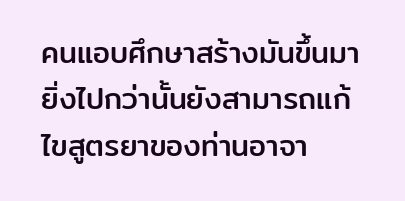คนแอบศึกษาสร้างมันขึ้นมา ยิ่งไปกว่านั้นยังสามารถแก้ไขสูตรยาของท่านอาจา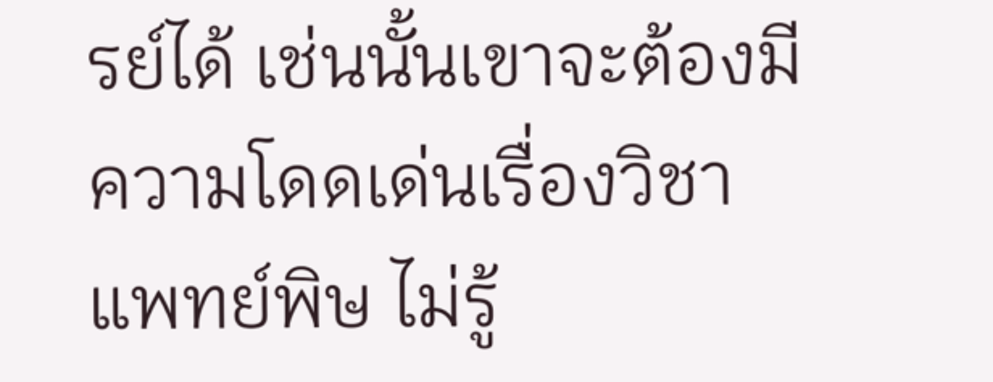รย์ได้ เช่นนั้นเขาจะต้องมีความโดดเด่นเรื่องวิชาแพทย์พิษ ไม่รู้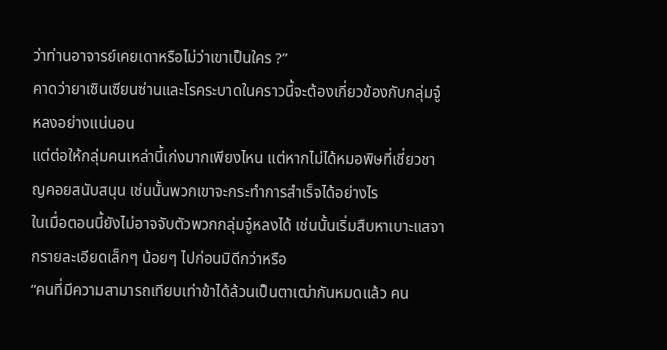ว่าท่านอาจารย์เคยเดาหรือไม่ว่าเขาเป็นใคร ?”
คาดว่ายาเซินเซียนซ่านและโรคระบาดในคราวนี้จะต้องเกี่ยวข้องกับกลุ่มจู๋หลงอย่างแน่นอน
แต่ต่อให้กลุ่มคนเหล่านี้เก่งมากเพียงไหน แต่หากไม่ได้หมอพิษที่เชี่ยวชาญคอยสนับสนุน เช่นนั้นพวกเขาจะกระทำการสำเร็จได้อย่างไร
ในเมื่อตอนนี้ยังไม่อาจจับตัวพวกกลุ่มจู๋หลงได้ เช่นนั้นเริ่มสืบหาเบาะแสจากรายละเอียดเล็กๆ น้อยๆ ไปก่อนมิดีกว่าหรือ
“คนที่มีความสามารถเทียบเท่าข้าได้ล้วนเป็นตาเฒ่ากันหมดแล้ว คน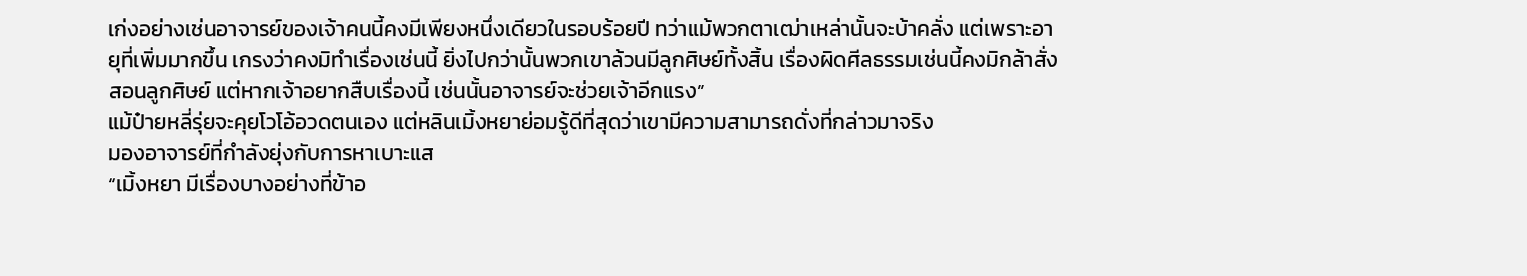เก่งอย่างเช่นอาจารย์ของเจ้าคนนี้คงมีเพียงหนึ่งเดียวในรอบร้อยปี ทว่าแม้พวกตาเฒ่าเหล่านั้นจะบ้าคลั่ง แต่เพราะอายุที่เพิ่มมากขึ้น เกรงว่าคงมิทำเรื่องเช่นนี้ ยิ่งไปกว่านั้นพวกเขาล้วนมีลูกศิษย์ทั้งสิ้น เรื่องผิดศีลธรรมเช่นนี้คงมิกล้าสั่งสอนลูกศิษย์ แต่หากเจ้าอยากสืบเรื่องนี้ เช่นนั้นอาจารย์จะช่วยเจ้าอีกแรง”
แม้ป๋ายหลี่รุ่ยจะคุยโวโอ้อวดตนเอง แต่หลินเมิ้งหยาย่อมรู้ดีที่สุดว่าเขามีความสามารถดั่งที่กล่าวมาจริง
มองอาจารย์ที่กำลังยุ่งกับการหาเบาะแส
“เมิ้งหยา มีเรื่องบางอย่างที่ข้าอ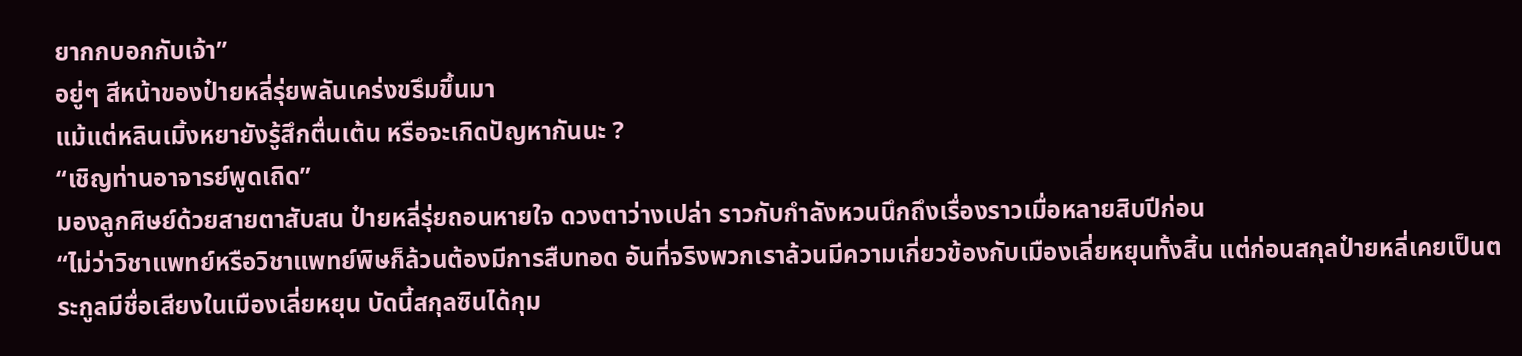ยากกบอกกับเจ้า”
อยู่ๆ สีหน้าของป๋ายหลี่รุ่ยพลันเคร่งขรึมขึ้นมา
แม้แต่หลินเมิ้งหยายังรู้สึกตื่นเต้น หรือจะเกิดปัญหากันนะ ?
“เชิญท่านอาจารย์พูดเถิด”
มองลูกศิษย์ด้วยสายตาสับสน ป๋ายหลี่รุ่ยถอนหายใจ ดวงตาว่างเปล่า ราวกับกำลังหวนนึกถึงเรื่องราวเมื่อหลายสิบปีก่อน
“ไม่ว่าวิชาแพทย์หรือวิชาแพทย์พิษก็ล้วนต้องมีการสืบทอด อันที่จริงพวกเราล้วนมีความเกี่ยวข้องกับเมืองเลี่ยหยุนทั้งสิ้น แต่ก่อนสกุลป๋ายหลี่เคยเป็นตระกูลมีชื่อเสียงในเมืองเลี่ยหยุน บัดนี้สกุลซินได้กุม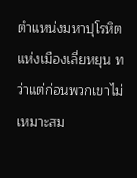ตำแหน่งมหาปุโรหิตแห่งเมืองเลี่ยหยุน ทว่าแต่ก่อนพวกเขาไม่เหมาะสม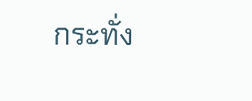กระทั่ง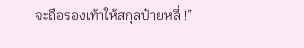จะถือรองเท้าให้สกุลป๋ายหลี่ !”